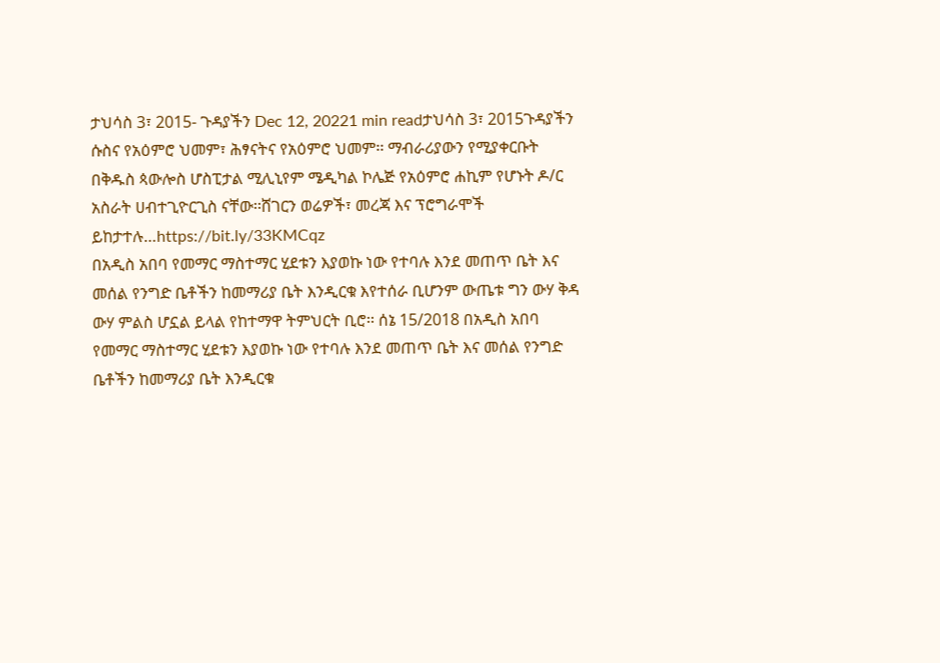ታህሳስ 3፣ 2015- ጉዳያችን Dec 12, 20221 min readታህሳስ 3፣ 2015ጉዳያችን ሱስና የአዕምሮ ህመም፣ ሕፃናትና የአዕምሮ ህመም፡፡ ማብራሪያውን የሚያቀርቡት በቅዱስ ጳውሎስ ሆስፒታል ሚሊኒየም ሜዲካል ኮሌጅ የአዕምሮ ሐኪም የሆኑት ዶ/ር አስራት ሀብተጊዮርጊስ ናቸው፡፡ሸገርን ወሬዎች፣ መረጃ እና ፕሮግራሞች ይከታተሉ…https://bit.ly/33KMCqz
በአዲስ አበባ የመማር ማስተማር ሂደቱን እያወኩ ነው የተባሉ እንደ መጠጥ ቤት እና መሰል የንግድ ቤቶችን ከመማሪያ ቤት እንዲርቁ እየተሰራ ቢሆንም ውጤቱ ግን ውሃ ቅዳ ውሃ ምልስ ሆኗል ይላል የከተማዋ ትምህርት ቢሮ፡፡ ሰኔ 15/2018 በአዲስ አበባ የመማር ማስተማር ሂደቱን እያወኩ ነው የተባሉ እንደ መጠጥ ቤት እና መሰል የንግድ ቤቶችን ከመማሪያ ቤት እንዲርቁ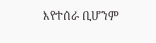እየተሰራ ቢሆንም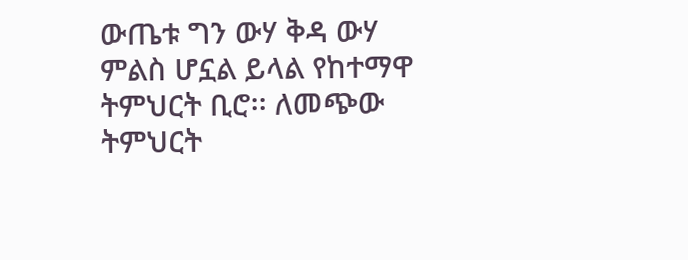ውጤቱ ግን ውሃ ቅዳ ውሃ ምልስ ሆኗል ይላል የከተማዋ ትምህርት ቢሮ፡፡ ለመጭው ትምህርት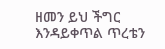ዘመን ይህ ችግር እንዳይቀጥል ጥረቴን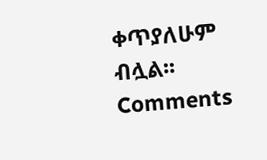ቀጥያለሁም ብሏል፡፡
Comments